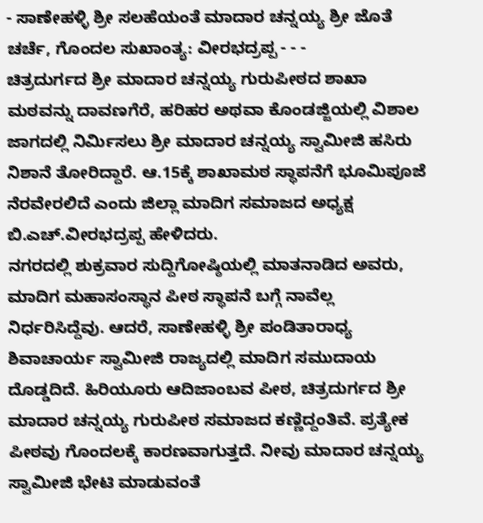- ಸಾಣೇಹಳ್ಳಿ ಶ್ರೀ ಸಲಹೆಯಂತೆ ಮಾದಾರ ಚನ್ನಯ್ಯ ಶ್ರೀ ಜೊತೆ ಚರ್ಚೆ, ಗೊಂದಲ ಸುಖಾಂತ್ಯ: ವೀರಭದ್ರಪ್ಪ - - -
ಚಿತ್ರದುರ್ಗದ ಶ್ರೀ ಮಾದಾರ ಚನ್ನಯ್ಯ ಗುರುಪೀಠದ ಶಾಖಾ ಮಠವನ್ನು ದಾವಣಗೆರೆ, ಹರಿಹರ ಅಥವಾ ಕೊಂಡಜ್ಜಿಯಲ್ಲಿ ವಿಶಾಲ ಜಾಗದಲ್ಲಿ ನಿರ್ಮಿಸಲು ಶ್ರೀ ಮಾದಾರ ಚನ್ನಯ್ಯ ಸ್ವಾಮೀಜಿ ಹಸಿರು ನಿಶಾನೆ ತೋರಿದ್ದಾರೆ. ಆ.15ಕ್ಕೆ ಶಾಖಾಮಠ ಸ್ಥಾಪನೆಗೆ ಭೂಮಿಪೂಜೆ ನೆರವೇರಲಿದೆ ಎಂದು ಜಿಲ್ಲಾ ಮಾದಿಗ ಸಮಾಜದ ಅಧ್ಯಕ್ಷ ಬಿ.ಎಚ್.ವೀರಭದ್ರಪ್ಪ ಹೇಳಿದರು.
ನಗರದಲ್ಲಿ ಶುಕ್ರವಾರ ಸುದ್ದಿಗೋಷ್ಠಿಯಲ್ಲಿ ಮಾತನಾಡಿದ ಅವರು, ಮಾದಿಗ ಮಹಾಸಂಸ್ಥಾನ ಪೀಠ ಸ್ಥಾಪನೆ ಬಗ್ಗೆ ನಾವೆಲ್ಲ ನಿರ್ಧರಿಸಿದ್ದೆವು. ಆದರೆ, ಸಾಣೇಹಳ್ಳಿ ಶ್ರೀ ಪಂಡಿತಾರಾಧ್ಯ ಶಿವಾಚಾರ್ಯ ಸ್ವಾಮೀಜಿ ರಾಜ್ಯದಲ್ಲಿ ಮಾದಿಗ ಸಮುದಾಯ ದೊಡ್ಡದಿದೆ. ಹಿರಿಯೂರು ಆದಿಜಾಂಬವ ಪೀಠ, ಚಿತ್ರದುರ್ಗದ ಶ್ರೀ ಮಾದಾರ ಚನ್ನಯ್ಯ ಗುರುಪೀಠ ಸಮಾಜದ ಕಣ್ಣಿದ್ದಂತಿವೆ. ಪ್ರತ್ಯೇಕ ಪೀಠವು ಗೊಂದಲಕ್ಕೆ ಕಾರಣವಾಗುತ್ತದೆ. ನೀವು ಮಾದಾರ ಚನ್ನಯ್ಯ ಸ್ವಾಮೀಜಿ ಭೇಟಿ ಮಾಡುವಂತೆ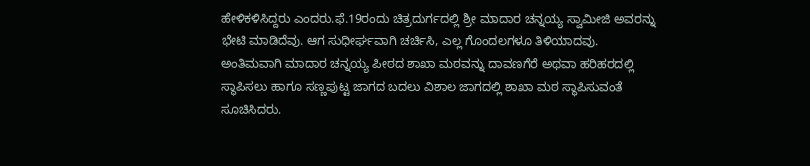ಹೇಳಿಕಳಿಸಿದ್ದರು ಎಂದರು.ಫೆ.19ರಂದು ಚಿತ್ರದುರ್ಗದಲ್ಲಿ ಶ್ರೀ ಮಾದಾರ ಚನ್ನಯ್ಯ ಸ್ವಾಮೀಜಿ ಅವರನ್ನು ಭೇಟಿ ಮಾಡಿದೆವು. ಆಗ ಸುಧೀರ್ಘವಾಗಿ ಚರ್ಚಿಸಿ, ಎಲ್ಲ ಗೊಂದಲಗಳೂ ತಿಳಿಯಾದವು. ಅಂತಿಮವಾಗಿ ಮಾದಾರ ಚನ್ನಯ್ಯ ಪೀಠದ ಶಾಖಾ ಮಠವನ್ನು ದಾವಣಗೆರೆ ಅಥವಾ ಹರಿಹರದಲ್ಲಿ ಸ್ಥಾಪಿಸಲು ಹಾಗೂ ಸಣ್ಣಪುಟ್ಟ ಜಾಗದ ಬದಲು ವಿಶಾಲ ಜಾಗದಲ್ಲಿ ಶಾಖಾ ಮಠ ಸ್ಥಾಪಿಸುವಂತೆ ಸೂಚಿಸಿದರು.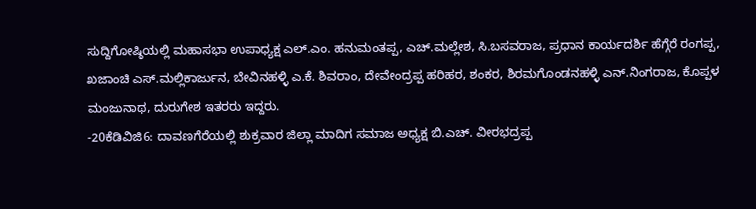ಸುದ್ದಿಗೋಷ್ಠಿಯಲ್ಲಿ ಮಹಾಸಭಾ ಉಪಾಧ್ಯಕ್ಷ ಎಲ್.ಎಂ. ಹನುಮಂತಪ್ಪ, ಎಚ್.ಮಲ್ಲೇಶ, ಸಿ.ಬಸವರಾಜ, ಪ್ರಧಾನ ಕಾರ್ಯದರ್ಶಿ ಹೆಗ್ಗೆರೆ ರಂಗಪ್ಪ, ಖಜಾಂಚಿ ಎಸ್.ಮಲ್ಲಿಕಾರ್ಜುನ, ಬೇವಿನಹಳ್ಳಿ ಎ.ಕೆ. ಶಿವರಾಂ, ದೇವೇಂದ್ರಪ್ಪ ಹರಿಹರ, ಶಂಕರ, ಶಿರಮಗೊಂಡನಹಳ್ಳಿ ಎನ್.ನಿಂಗರಾಜ, ಕೊಪ್ಪಳ ಮಂಜುನಾಥ, ದುರುಗೇಶ ಇತರರು ಇದ್ದರು.
-20ಕೆಡಿವಿಜಿ6: ದಾವಣಗೆರೆಯಲ್ಲಿ ಶುಕ್ರವಾರ ಜಿಲ್ಲಾ ಮಾದಿಗ ಸಮಾಜ ಅಧ್ಯಕ್ಷ ಬಿ.ಎಚ್. ವೀರಭದ್ರಪ್ಪ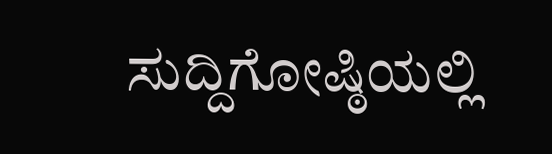ಸುದ್ದಿಗೋಷ್ಠಿಯಲ್ಲಿ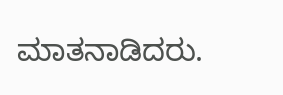ಮಾತನಾಡಿದರು.